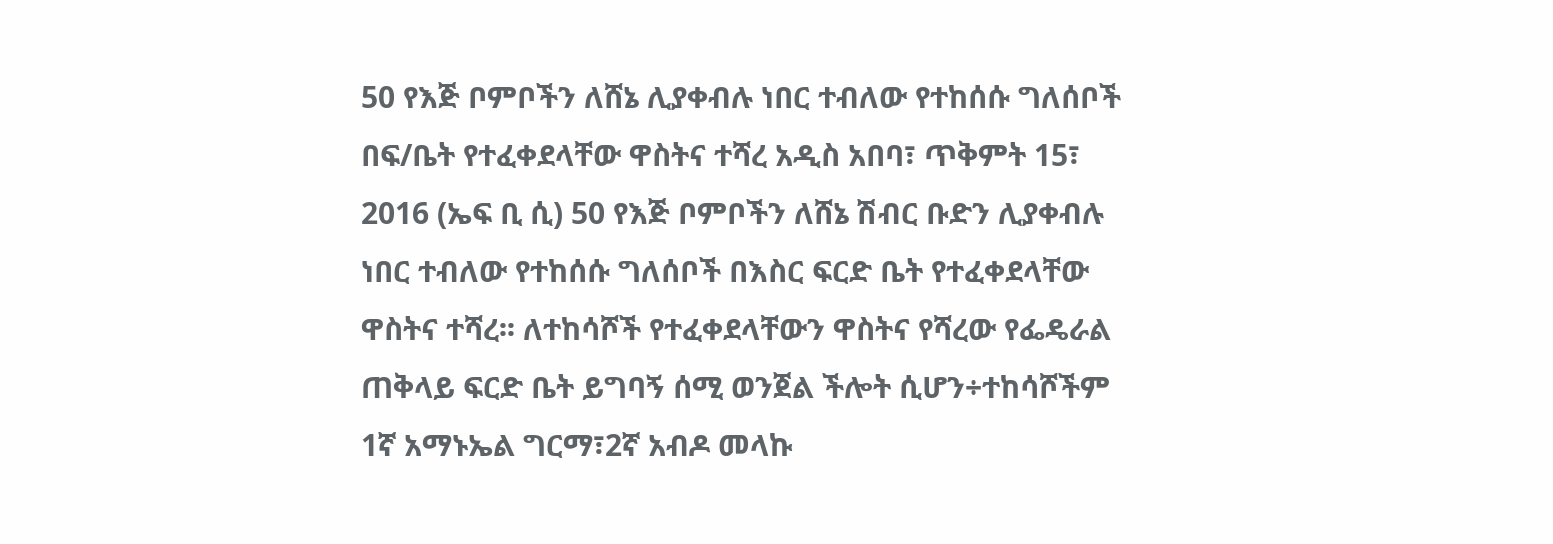50 የእጅ ቦምቦችን ለሸኔ ሊያቀብሉ ነበር ተብለው የተከሰሱ ግለሰቦች በፍ/ቤት የተፈቀደላቸው ዋስትና ተሻረ አዲስ አበባ፣ ጥቅምት 15፣ 2016 (ኤፍ ቢ ሲ) 50 የእጅ ቦምቦችን ለሸኔ ሽብር ቡድን ሊያቀብሉ ነበር ተብለው የተከሰሱ ግለሰቦች በእስር ፍርድ ቤት የተፈቀደላቸው ዋስትና ተሻረ፡፡ ለተከሳሾች የተፈቀደላቸውን ዋስትና የሻረው የፌዴራል ጠቅላይ ፍርድ ቤት ይግባኝ ሰሚ ወንጀል ችሎት ሲሆን÷ተከሳሾችም 1ኛ አማኑኤል ግርማ፣2ኛ አብዶ መላኩ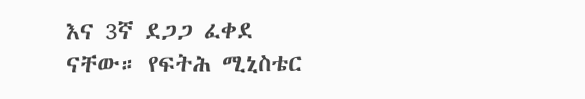እና 3ኛ ደጋጋ ፈቀደ ናቸው። የፍትሕ ሚኒስቴር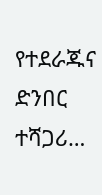የተደራጁና ድንበር ተሻጋሪ…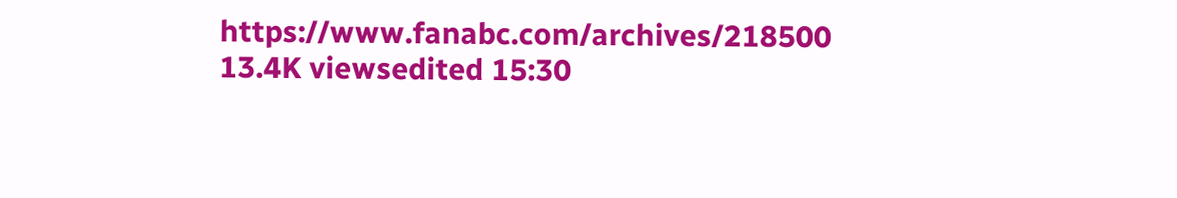https://www.fanabc.com/archives/218500 13.4K viewsedited 15:30